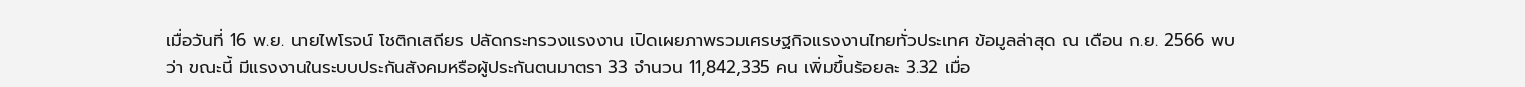เมื่อวันที่ 16 พ.ย. นายไพโรจน์ โชติกเสถียร ปลัดกระทรวงแรงงาน เปิดเผยภาพรวมเศรษฐกิจแรงงานไทยทั่วประเทศ ข้อมูลล่าสุด ณ เดือน ก.ย. 2566 พบว่า ขณะนี้ มีแรงงานในระบบประกันสังคมหรือผู้ประกันตนมาตรา 33 จำนวน 11,842,335 คน เพิ่มขึ้นร้อยละ 3.32 เมื่อ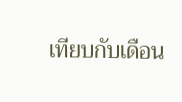เทียบกับเดือน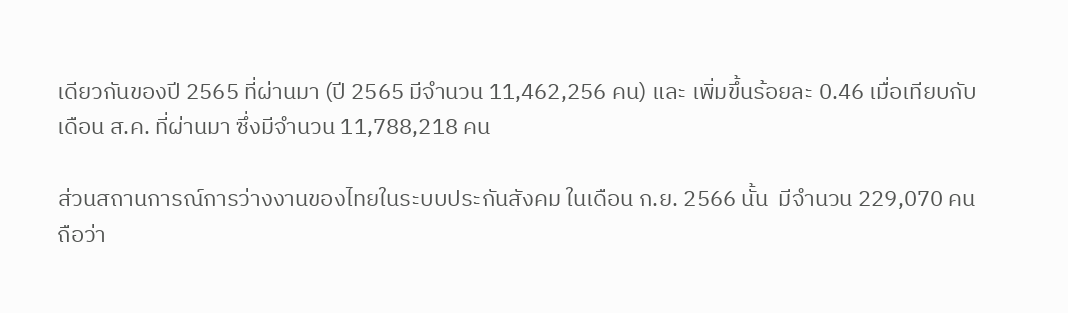เดียวกันของปี 2565 ที่ผ่านมา (ปี 2565 มีจำนวน 11,462,256 คน) และ เพิ่มขึ้นร้อยละ 0.46 เมื่อเทียบกับเดือน ส.ค. ที่ผ่านมา ซึ่งมีจำนวน 11,788,218 คน

ส่วนสถานการณ์การว่างงานของไทยในระบบประกันสังคม ในเดือน ก.ย. 2566 นั้น  มีจำนวน 229,070 คน ถือว่า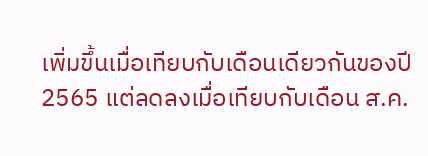เพิ่มขึ้นเมื่อเทียบกับเดือนเดียวกันของปี 2565 แต่ลดลงเมื่อเทียบกับเดือน ส.ค.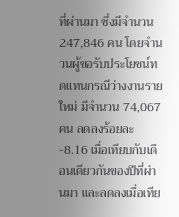ที่ผ่านมา ซึ่งมีจำนวน 247,846 คน โดยจำนวนผู้ขอรับประโยชน์ทดแทนกรณีว่างงานรายใหม่ มีจำนวน 74,067 คน ลดลงร้อยละ -8.16 เมื่อเทียบกับเดือนเดียวกันของปีที่ผ่านมา และลดลงเมื่อเทีย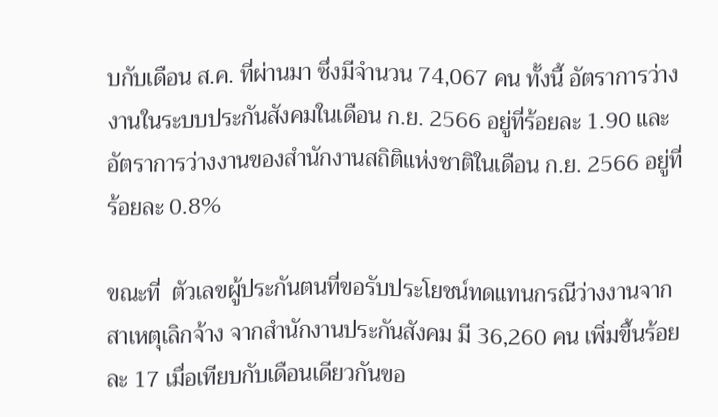บกับเดือน ส.ค. ที่ผ่านมา ซึ่งมีจำนวน 74,067 คน ทั้งนี้ อัตราการว่างงานในระบบประกันสังคมในเดือน ก.ย. 2566 อยู่ที่ร้อยละ 1.90 และอัตราการว่างงานของสำนักงานสถิติแห่งชาติในเดือน ก.ย. 2566 อยู่ที่ร้อยละ 0.8%

ขณะที่  ตัวเลขผู้ประกันตนที่ขอรับประโยชน์ทดแทนกรณีว่างงานจากสาเหตุเลิกจ้าง จากสำนักงานประกันสังคม มี 36,260 คน เพิ่มขึ้นร้อยละ 17 เมื่อเทียบกับเดือนเดียวกันขอ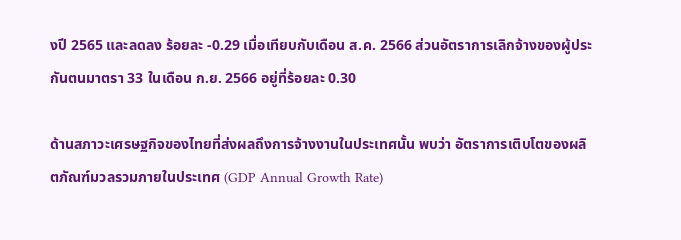งปี 2565 และลดลง ร้อยละ -0.29 เมื่อเทียบกับเดือน ส.ค. 2566 ส่วนอัตราการเลิกจ้างของผู้ประกันตนมาตรา 33 ในเดือน ก.ย. 2566 อยู่ที่ร้อยละ 0.30

ด้านสภาวะเศรษฐกิจของไทยที่ส่งผลถึงการจ้างงานในประเทศนั้น พบว่า อัตราการเติบโตของผลิตภัณฑ์มวลรวมภายในประเทศ (GDP Annual Growth Rate)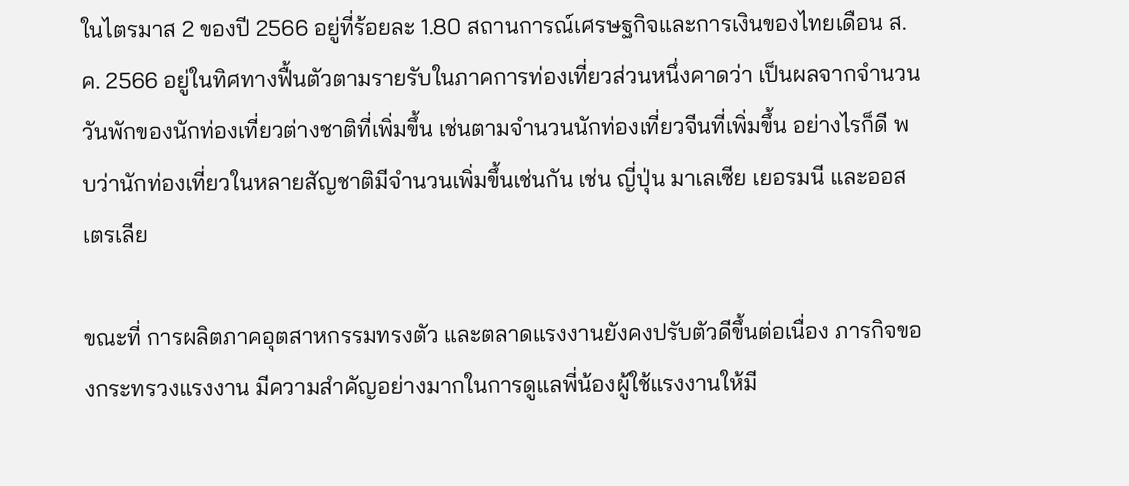ในไตรมาส 2 ของปี 2566 อยู่ที่ร้อยละ 1.80 สถานการณ์เศรษฐกิจและการเงินของไทยเดือน ส.ค. 2566 อยู่ในทิศทางฟื้นตัวตามรายรับในภาคการท่องเที่ยวส่วนหนึ่งคาดว่า เป็นผลจากจำนวนวันพักของนักท่องเที่ยวต่างชาติที่เพิ่มขึ้น เช่นตามจำนวนนักท่องเที่ยวจีนที่เพิ่มขึ้น อย่างไรก็ดี พบว่านักท่องเที่ยวในหลายสัญชาติมีจำนวนเพิ่มขึ้นเช่นกัน เช่น ญี่ปุ่น มาเลเซีย เยอรมนี และออสเตรเลีย

ขณะที่ การผลิตภาคอุตสาหกรรมทรงตัว และตลาดแรงงานยังคงปรับตัวดีขึ้นต่อเนื่อง ภารกิจของกระทรวงแรงงาน มีความสำคัญอย่างมากในการดูแลพี่น้องผู้ใช้แรงงานให้มี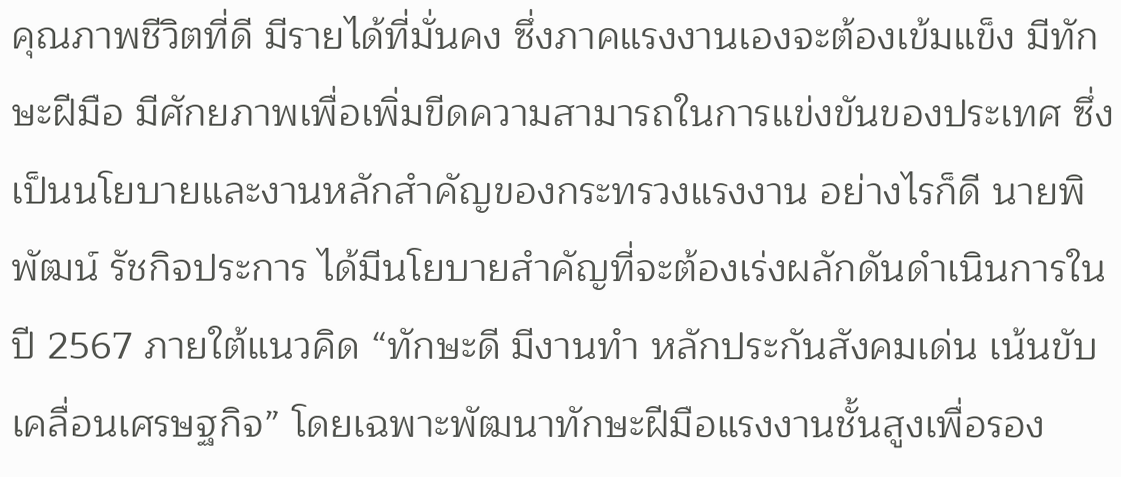คุณภาพชีวิตที่ดี มีรายได้ที่มั่นคง ซึ่งภาคแรงงานเองจะต้องเข้มแข็ง มีทักษะฝีมือ มีศักยภาพเพื่อเพิ่มขีดความสามารถในการแข่งขันของประเทศ ซึ่งเป็นนโยบายและงานหลักสำคัญของกระทรวงแรงงาน อย่างไรก็ดี นายพิพัฒน์ รัชกิจประการ ได้มีนโยบายสำคัญที่จะต้องเร่งผลักดันดำเนินการในปี 2567 ภายใต้แนวคิด “ทักษะดี มีงานทำ หลักประกันสังคมเด่น เน้นขับเคลื่อนเศรษฐกิจ” โดยเฉพาะพัฒนาทักษะฝีมือแรงงานชั้นสูงเพื่อรอง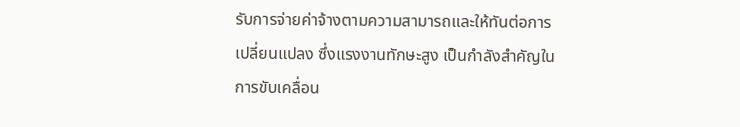รับการจ่ายค่าจ้างตามความสามารถและให้ทันต่อการเปลี่ยนแปลง ซึ่งแรงงานทักษะสูง เป็นกำลังสำคัญในการขับเคลื่อน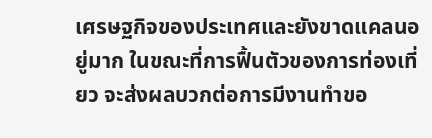เศรษฐกิจของประเทศและยังขาดแคลนอยู่มาก ในขณะที่การฟื้นตัวของการท่องเที่ยว จะส่งผลบวกต่อการมีงานทำขอ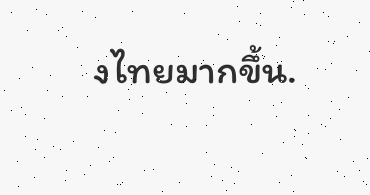งไทยมากขึ้น.